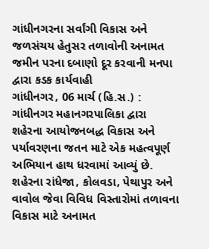ગાંધીનગરના સર્વાંગી વિકાસ અને જળસંચય હેતુસર તળાવોની અનામત જમીન પરના દબાણો દૂર કરવાની મનપા દ્વારા કડક કાર્યવાહી
ગાંધીનગર, 06 માર્ચ (હિ.સ.) : ગાંધીનગર મહાનગરપાલિકા દ્વારા શહેરના આયોજનબદ્ધ વિકાસ અને પર્યાવરણના જતન માટે એક મહત્વપૂર્ણ અભિયાન હાથ ધરવામાં આવ્યું છે. શહેરના રાંધેજા, કોલવડા, પેથાપુર અને વાવોલ જેવા વિવિધ વિસ્તારોમાં તળાવના વિકાસ માટે અનામત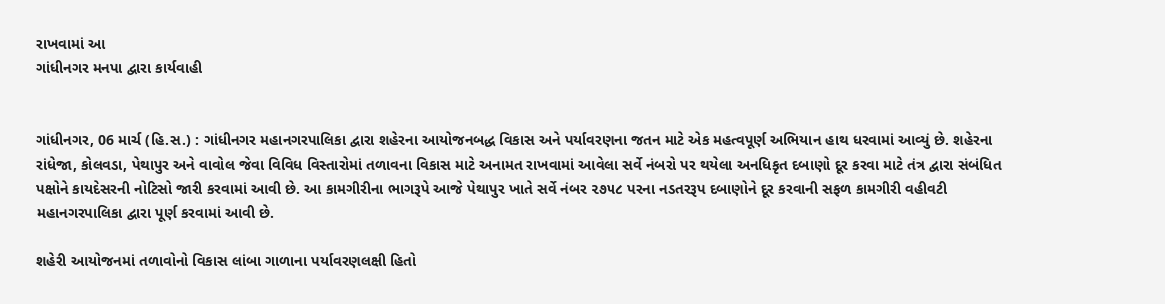રાખવામાં આ
ગાંધીનગર મનપા દ્વારા કાર્યવાહી


ગાંધીનગર, 06 માર્ચ (હિ.સ.) : ગાંધીનગર મહાનગરપાલિકા દ્વારા શહેરના આયોજનબદ્ધ વિકાસ અને પર્યાવરણના જતન માટે એક મહત્વપૂર્ણ અભિયાન હાથ ધરવામાં આવ્યું છે. શહેરના રાંધેજા, કોલવડા, પેથાપુર અને વાવોલ જેવા વિવિધ વિસ્તારોમાં તળાવના વિકાસ માટે અનામત રાખવામાં આવેલા સર્વે નંબરો પર થયેલા અનધિકૃત દબાણો દૂર કરવા માટે તંત્ર દ્વારા સંબંધિત પક્ષોને કાયદેસરની નોટિસો જારી કરવામાં આવી છે. આ કામગીરીના ભાગરૂપે આજે પેથાપુર ખાતે સર્વે નંબર ૨૭૫૮ પરના નડતરરૂપ દબાણોને દૂર કરવાની સફળ કામગીરી વહીવટી મહાનગરપાલિકા દ્વારા પૂર્ણ કરવામાં આવી છે.

શહેરી આયોજનમાં તળાવોનો વિકાસ લાંબા ગાળાના પર્યાવરણલક્ષી હિતો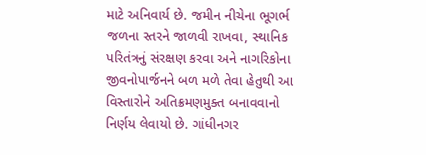માટે અનિવાર્ય છે. જમીન નીચેના ભૂગર્ભ જળના સ્તરને જાળવી રાખવા, સ્થાનિક પરિતંત્રનું સંરક્ષણ કરવા અને નાગરિકોના જીવનોપાર્જનને બળ મળે તેવા હેતુથી આ વિસ્તારોને અતિક્રમણમુક્ત બનાવવાનો નિર્ણય લેવાયો છે. ગાંધીનગર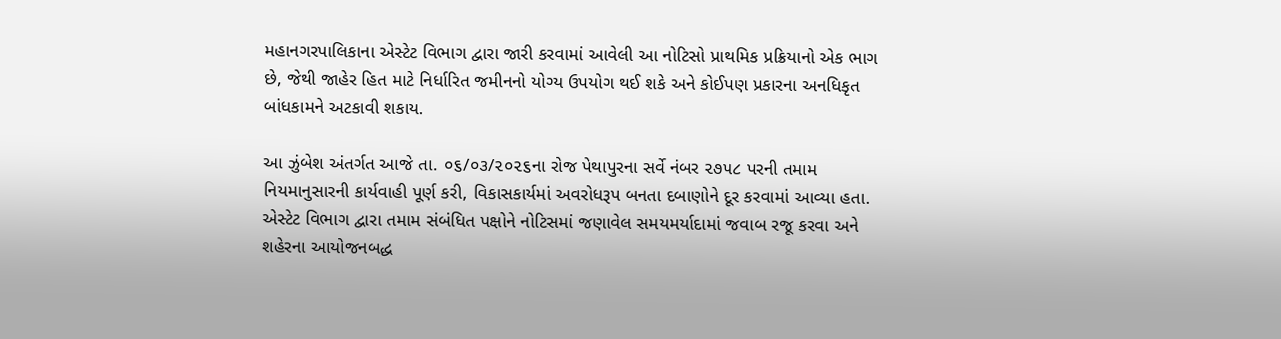મહાનગરપાલિકાના એસ્ટેટ વિભાગ દ્વારા જારી કરવામાં આવેલી આ નોટિસો પ્રાથમિક પ્રક્રિયાનો એક ભાગ છે, જેથી જાહેર હિત માટે નિર્ધારિત જમીનનો યોગ્ય ઉપયોગ થઈ શકે અને કોઈપણ પ્રકારના અનધિકૃત બાંધકામને અટકાવી શકાય.

આ ઝુંબેશ અંતર્ગત આજે તા. ૦૬/૦૩/૨૦૨૬ના રોજ પેથાપુરના સર્વે નંબર ૨૭૫૮ પરની તમામ નિયમાનુસારની કાર્યવાહી પૂર્ણ કરી, વિકાસકાર્યમાં અવરોધરૂપ બનતા દબાણોને દૂર કરવામાં આવ્યા હતા. એસ્ટેટ વિભાગ દ્વારા તમામ સંબંધિત પક્ષોને નોટિસમાં જણાવેલ સમયમર્યાદામાં જવાબ રજૂ કરવા અને શહેરના આયોજનબદ્ધ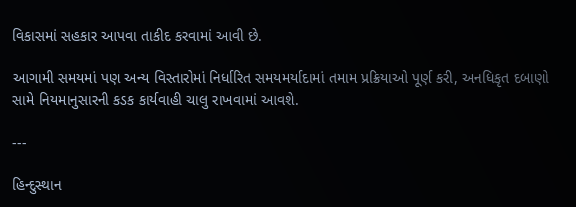વિકાસમાં સહકાર આપવા તાકીદ કરવામાં આવી છે.

આગામી સમયમાં પણ અન્ય વિસ્તારોમાં નિર્ધારિત સમયમર્યાદામાં તમામ પ્રક્રિયાઓ પૂર્ણ કરી, અનધિકૃત દબાણો સામે નિયમાનુસારની કડક કાર્યવાહી ચાલુ રાખવામાં આવશે.

---

હિન્દુસ્થાન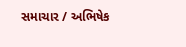સમાચાર / અભિષેક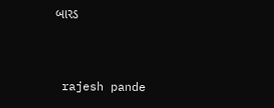બારડ


 rajesh pande